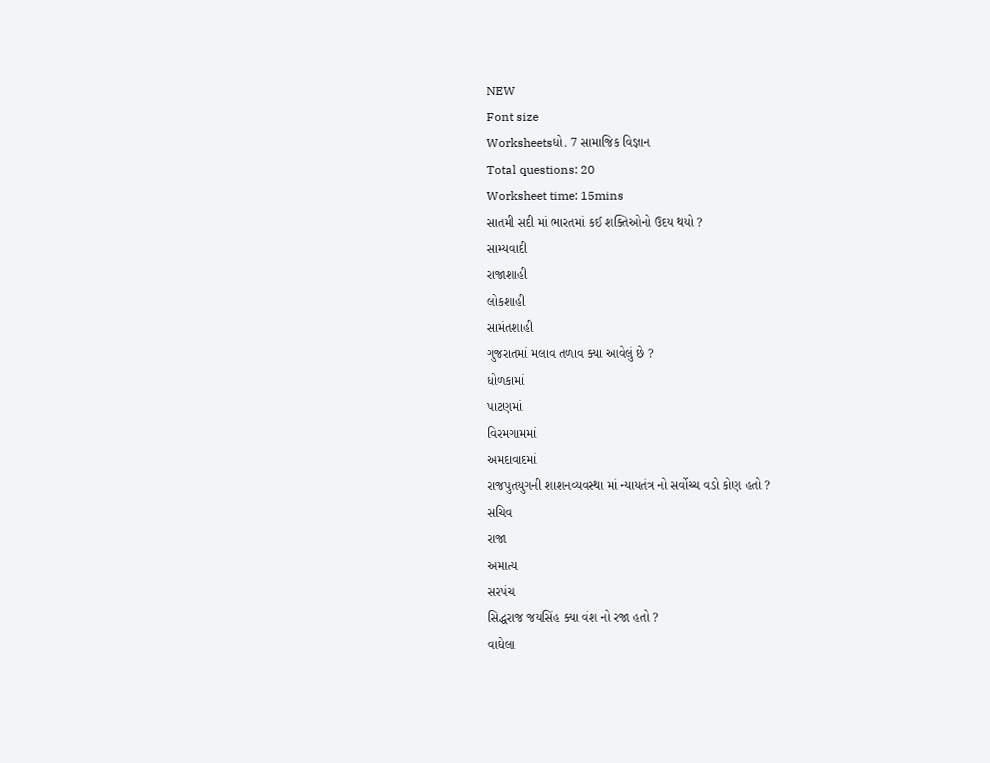NEW
Font size
Worksheetsધો. 7 સામાજિક વિજ્ઞાન
Total questions: 20
Worksheet time: 15mins
સાતમી સદી માં ભારતમાં કઈ શક્તિઓનો ઉદય થયો ?
સામ્યવાદી
રાજાશાહી
લોકશાહી
સામંતશાહી
ગુજરાતમાં મલાવ તળાવ ક્યા આવેલું છે ?
ધોળકામાં
પાટણમાં
વિરમગામમાં
અમદાવાદમાં
રાજપુતયુગની શાશનવ્યવસ્થા માં ન્યાયતંત્ર નો સર્વોચ્ચ વડો કોણ હતો ?
સચિવ
રાજા
અમાત્ય
સરપંચ
સિદ્ધરાજ જયસિંહ ક્યા વંશ નો રજા હતો ?
વાઘેલા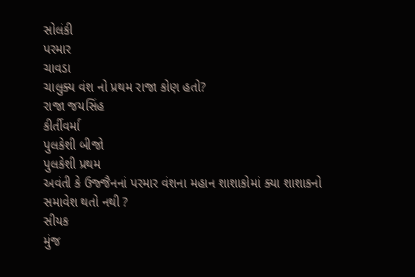સોલંકી
પરમાર
ચાવડા
ચાલુક્ય વંશ નો પ્રથમ રાજા કોણ હતો?
રાજા જયસિંહ
કીર્તીવર્મા
પુલકેશી બીજો
પુલકેશી પ્રથમ
અવંતી કે ઉજ્જૈનનાં પરમાર વંશના મહાન શાશાકોમાં ક્યા શાશાકનો સમાવેશ થતો નથી ?
સીયક
મુંજ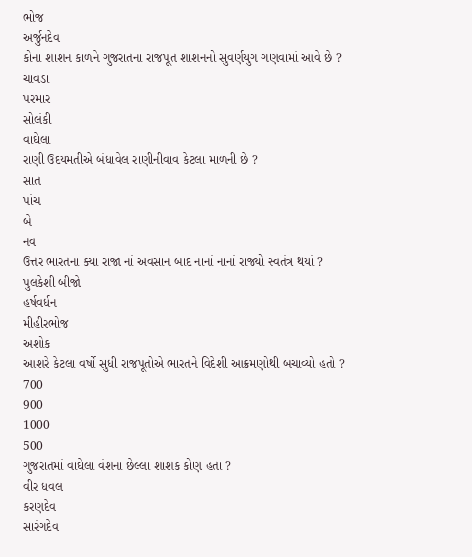ભોજ
અર્જુનદેવ
કોના શાશન કાળને ગુજરાતના રાજપૂત શાશનનો સુવર્ણયુગ ગણવામાં આવે છે ?
ચાવડા
પરમાર
સોલંકી
વાઘેલા
રાણી ઉદયમતીએ બંધાવેલ રાણીનીવાવ કેટલા માળની છે ?
સાત
પાંચ
બે
નવ
ઉત્તર ભારતના ક્યા રાજા નાં અવસાન બાદ નાનાં નાનાં રાજ્યો સ્વતંત્ર થયાં ?
પુલકેશી બીજો
હર્ષવર્ધન
મીહીરભોજ
અશોક
આશરે કેટલા વર્ષો સુધી રાજપૂતોએ ભારતને વિદેશી આક્રમણોથી બચાવ્યો હતો ?
700
900
1000
500
ગુજરાતમાં વાઘેલા વંશના છેલ્લા શાશક કોણ હતા ?
વીર ધવલ
કરણદેવ
સારંગદેવ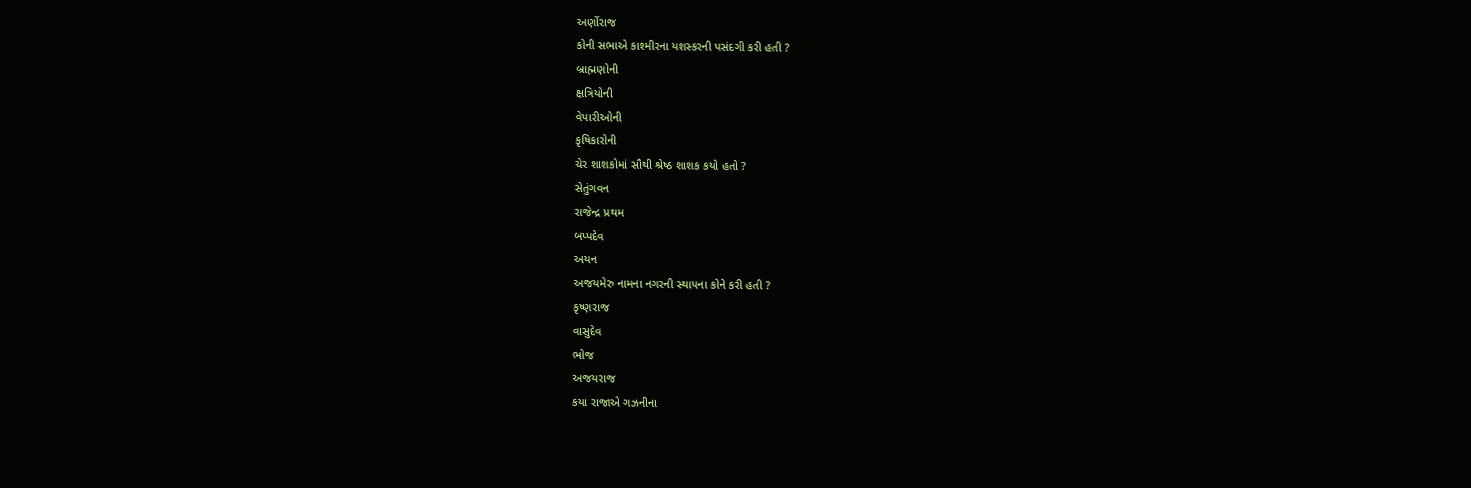અર્ણોરાજ
કોની સભાએ કાશ્મીરના યશસ્કરની પસંદગી કરી હતી ?
બ્રાહ્મણોની
ક્ષત્રિયોની
વેપારીઓની
કૃષિકારોની
ચેર શાશકોમાં સૌથી શ્રેષ્ઠ શાશક કયો હતો ?
સેતુંગવન
રાજેન્દ્ર પ્રથમ
બપ્પદેવ
અયન
અજયમેરુ નામના નગરની સ્થાપના કોને કરી હતી ?
કૃષ્ણરાજ
વાસુદેવ
ભોજ
અજયરાજ
કયા રાજાએ ગઝનીના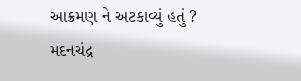આક્રમણ ને અટકાવ્યું હતું ?
મદનચંદ્ર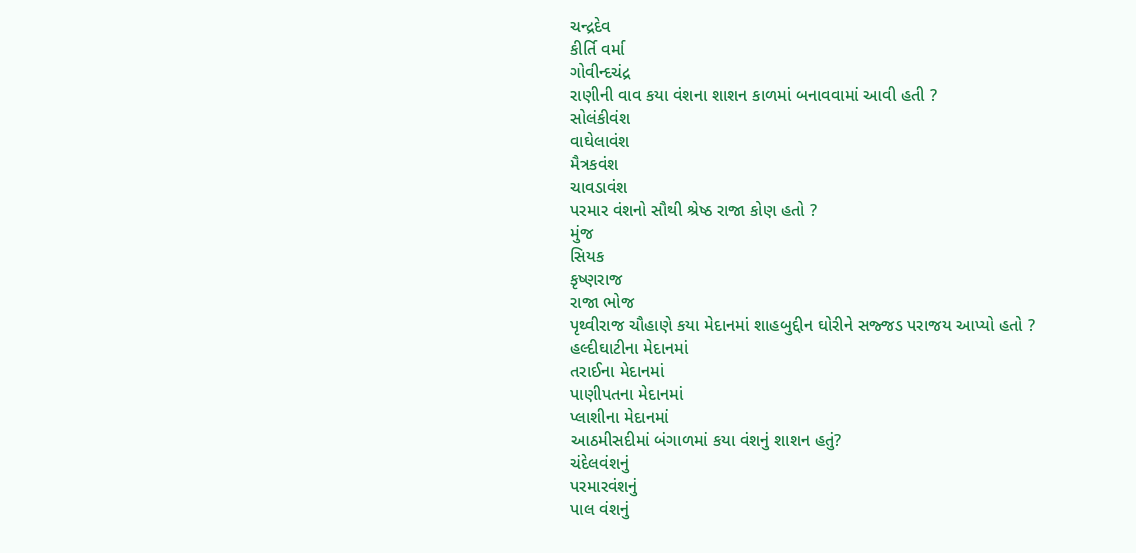ચન્દ્રદેવ
કીર્તિ વર્મા
ગોવીન્દચંદ્ર
રાણીની વાવ કયા વંશના શાશન કાળમાં બનાવવામાં આવી હતી ?
સોલંકીવંશ
વાઘેલાવંશ
મૈત્રકવંશ
ચાવડાવંશ
પરમાર વંશનો સૌથી શ્રેષ્ઠ રાજા કોણ હતો ?
મુંજ
સિયક
કૃષ્ણરાજ
રાજા ભોજ
પૃથ્વીરાજ ચૌહાણે કયા મેદાનમાં શાહબુદ્દીન ઘોરીને સજ્જડ પરાજય આપ્યો હતો ?
હલ્દીઘાટીના મેદાનમાં
તરાઈના મેદાનમાં
પાણીપતના મેદાનમાં
પ્લાશીના મેદાનમાં
આઠમીસદીમાં બંગાળમાં કયા વંશનું શાશન હતું?
ચંદેલવંશનું
પરમારવંશનું
પાલ વંશનું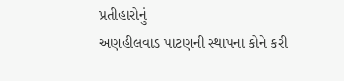પ્રતીહારોનું
અણહીલવાડ પાટણની સ્થાપના કોને કરી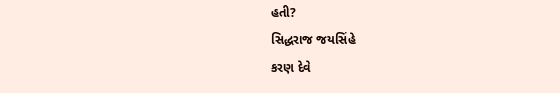હતી?
સિદ્ધરાજ જયસિંહે
કરણ દેવે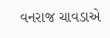વનરાજ ચાવડાએ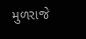મુળરાજે